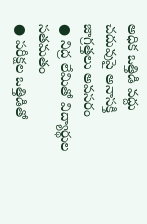అధిక ఒత్తిడి వద్దు
చదువుపై అనాసక్తి
జాగ్రత్తలు అవసరం
● నిద్ర లేమితో విద్యార్థుల సతమతం
● పరీక్షల ఒత్తిడితో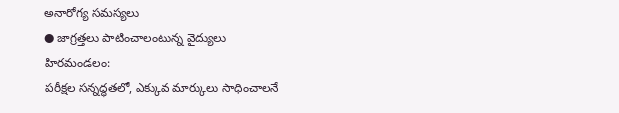అనారోగ్య సమస్యలు
● జాగ్రత్తలు పాటించాలంటున్న వైద్యులు
హిరమండలం:
పరీక్షల సన్నద్ధతలో, ఎక్కువ మార్కులు సాధించాలనే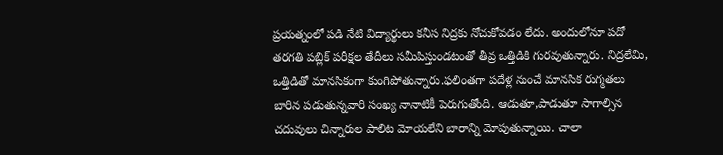ప్రయత్నంలో పడి నేటి విద్యార్థులు కనీస నిద్రకు నోచుకోవడం లేదు. అందులోనూ పదో తరగతి పబ్లిక్ పరీక్షల తేదీలు సమీపిస్తుండటంతో తీవ్ర ఒత్తిడికి గురవుతున్నారు. నిద్రలేమి, ఒత్తిడితో మానసికంగా కుంగిపోతున్నారు.ఫలింతగా పదేళ్ల నుంచే మానసిక రుగ్మతలు బారిన పడుతున్నవారి సంఖ్య నానాటికీ పెరుగుతోంది. ఆడుతూ,పాడుతూ సాగాల్సిన చదువులు చిన్నారుల పాలిట మోయలేని బారాన్ని మోపుతున్నాయి. చాలా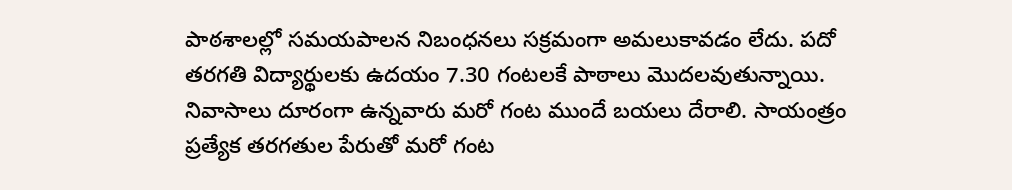పాఠశాలల్లో సమయపాలన నిబంధనలు సక్రమంగా అమలుకావడం లేదు. పదో తరగతి విద్యార్థులకు ఉదయం 7.30 గంటలకే పాఠాలు మొదలవుతున్నాయి. నివాసాలు దూరంగా ఉన్నవారు మరో గంట ముందే బయలు దేరాలి. సాయంత్రం ప్రత్యేక తరగతుల పేరుతో మరో గంట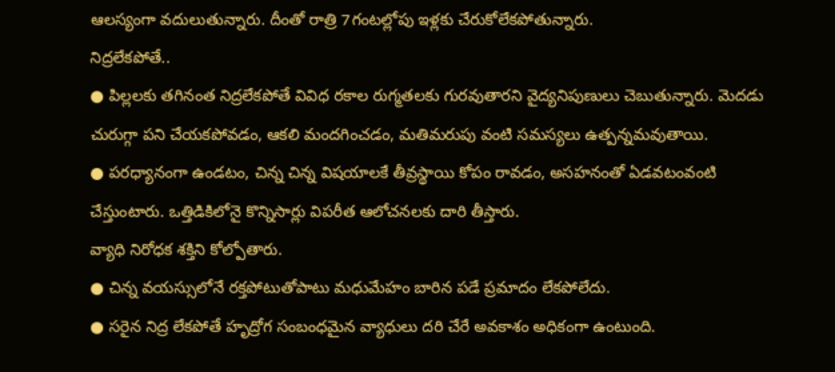ఆలస్యంగా వదులుతున్నారు. దీంతో రాత్రి 7గంటల్లోపు ఇళ్లకు చేరుకోలేకపోతున్నారు.
నిద్రలేకపోతే..
● పిల్లలకు తగినంత నిద్రలేకపోతే వివిధ రకాల రుగ్మతలకు గురవుతారని వైద్యనిపుణులు చెబుతున్నారు. మెదడు చురుగ్గా పని చేయకపోవడం, ఆకలి మందగించడం, మతిమరుపు వంటి సమస్యలు ఉత్పన్నమవుతాయి.
● పరధ్యానంగా ఉండటం, చిన్న చిన్న విషయాలకే తీవ్రస్థాయి కోపం రావడం, అసహనంతో ఏడవటంవంటి చేస్తుంటారు. ఒత్తిడికిలోనై కొన్నిసార్లు విపరీత ఆలోచనలకు దారి తీస్తారు.
వ్యాధి నిరోధక శక్తిని కోల్పోతారు.
● చిన్న వయస్సులోనే రక్తపోటుతోపాటు మధుమేహం బారిన పడే ప్రమాదం లేకపోలేదు.
● సరైన నిద్ర లేకపోతే హృద్రోగ సంబంధమైన వ్యాధులు దరి చేరే అవకాశం అధికంగా ఉంటుంది.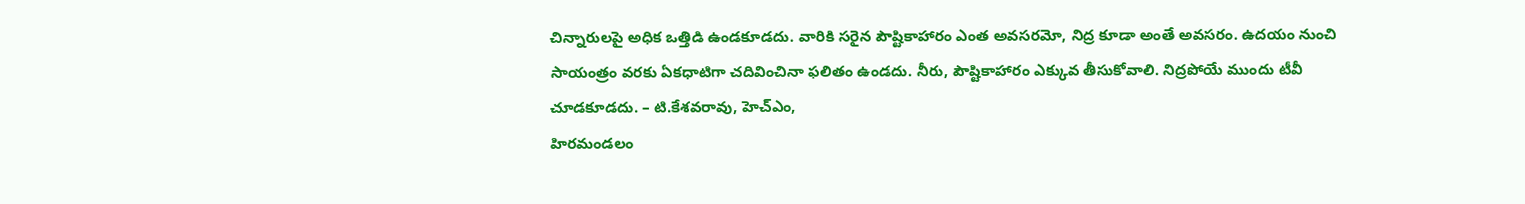చిన్నారులపై అధిక ఒత్తిడి ఉండకూడదు. వారికి సరైన పౌష్టికాహారం ఎంత అవసరమో, నిద్ర కూడా అంతే అవసరం. ఉదయం నుంచి సాయంత్రం వరకు ఏకధాటిగా చదివించినా ఫలితం ఉండదు. నీరు, పౌష్టికాహారం ఎక్కువ తీసుకోవాలి. నిద్రపోయే ముందు టీవీ చూడకూడదు. – టి.కేశవరావు, హెచ్ఎం,
హిరమండలం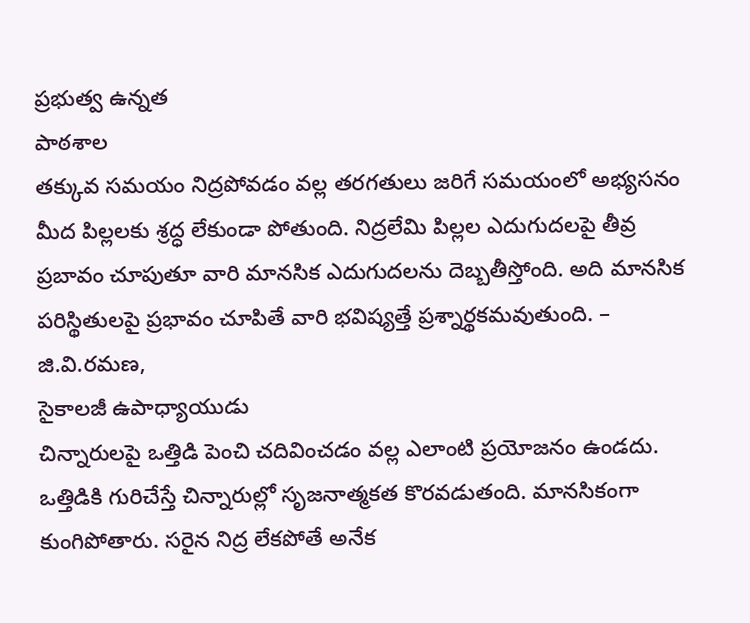ప్రభుత్వ ఉన్నత
పాఠశాల
తక్కువ సమయం నిద్రపోవడం వల్ల తరగతులు జరిగే సమయంలో అభ్యసనం మీద పిల్లలకు శ్రద్ధ లేకుండా పోతుంది. నిద్రలేమి పిల్లల ఎదుగుదలపై తీవ్ర ప్రబావం చూపుతూ వారి మానసిక ఎదుగుదలను దెబ్బతీస్తోంది. అది మానసిక పరిస్థితులపై ప్రభావం చూపితే వారి భవిష్యత్తే ప్రశ్నార్థకమవుతుంది. – జి.వి.రమణ,
సైకాలజీ ఉపాధ్యాయుడు
చిన్నారులపై ఒత్తిడి పెంచి చదివించడం వల్ల ఎలాంటి ప్రయోజనం ఉండదు. ఒత్తిడికి గురిచేస్తే చిన్నారుల్లో సృజనాత్మకత కొరవడుతంది. మానసికంగా కుంగిపోతారు. సరైన నిద్ర లేకపోతే అనేక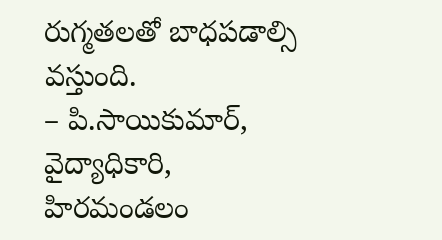రుగ్మతలతో బాధపడాల్సి వస్తుంది.
– పి.సాయికుమార్, వైద్యాధికారి,
హిరమండలం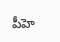పీహె